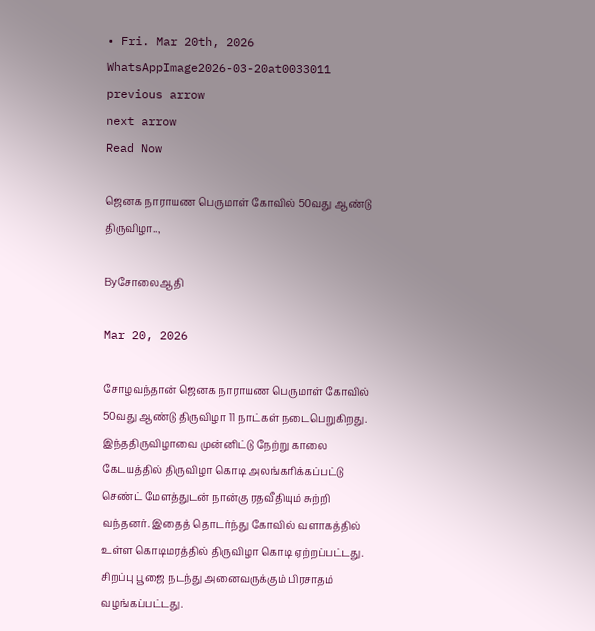• Fri. Mar 20th, 2026
WhatsAppImage2026-03-20at0033011
previous arrow
next arrow
Read Now

ஜெனக நாராயண பெருமாள் கோவில் 50வது ஆண்டு திருவிழா..,

Byசோலைஆதி

Mar 20, 2026

சோழவந்தான் ஜெனக நாராயண பெருமாள் கோவில் 50வது ஆண்டு திருவிழா 11 நாட்கள் நடைபெறுகிறது. இந்ததிருவிழாவை முன்னிட்டு நேற்று காலை கேடயத்தில் திருவிழா கொடி அலங்கரிக்கப்பட்டு செண்ட் மேளத்துடன் நான்கு ரதவீதியும் சுற்றி வந்தனர். இதைத் தொடர்ந்து கோவில் வளாகத்தில் உள்ள கொடிமரத்தில் திருவிழா கொடி ஏற்றப்பட்டது. சிறப்பு பூஜை நடந்து அனைவருக்கும் பிரசாதம் வழங்கப்பட்டது.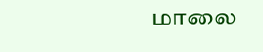மாலை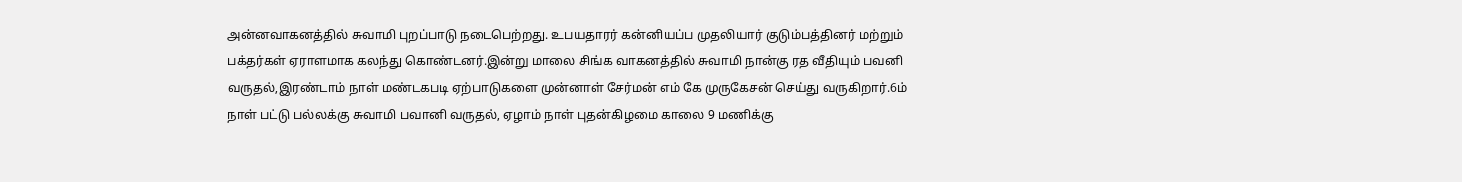அன்னவாகனத்தில் சுவாமி புறப்பாடு நடைபெற்றது. உபயதாரர் கன்னியப்ப முதலியார் குடும்பத்தினர் மற்றும் பக்தர்கள் ஏராளமாக கலந்து கொண்டனர்.இன்று மாலை சிங்க வாகனத்தில் சுவாமி நான்கு ரத வீதியும் பவனி வருதல்,இரண்டாம் நாள் மண்டகபடி ஏற்பாடுகளை முன்னாள் சேர்மன் எம் கே முருகேசன் செய்து வருகிறார்.6ம் நாள் பட்டு பல்லக்கு சுவாமி பவானி வருதல், ஏழாம் நாள் புதன்கிழமை காலை 9 மணிக்கு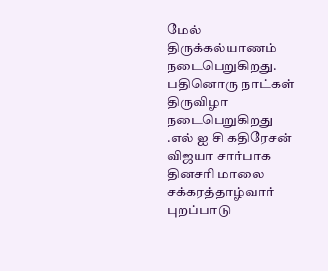மேல் திருக்கல்யாணம் நடைபெறுகிறது. பதினொரு நாட்கள் திருவிழா நடைபெறுகிறது .எல் ஐ சி கதிரேசன் விஜயா சார்பாக தினசரி மாலை சக்கரத்தாழ்வார் புறப்பாடு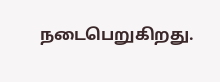நடைபெறுகிறது.